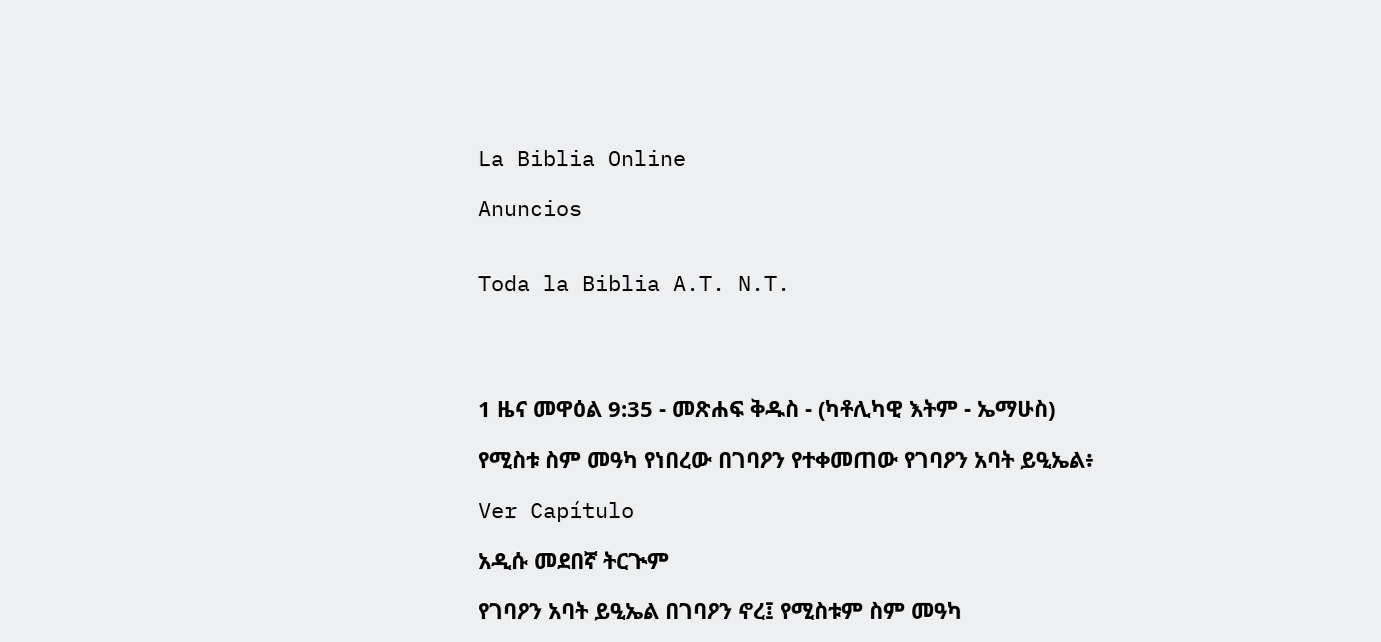La Biblia Online

Anuncios


Toda la Biblia A.T. N.T.




1 ዜና መዋዕል 9:35 - መጽሐፍ ቅዱስ - (ካቶሊካዊ እትም - ኤማሁስ)

የሚስቱ ስም መዓካ የነበረው በገባዖን የተቀመጠው የገባዖን አባት ይዒኤል፥

Ver Capítulo

አዲሱ መደበኛ ትርጒም

የገባዖን አባት ይዒኤል በገባዖን ኖረ፤ የሚስቱም ስም መዓካ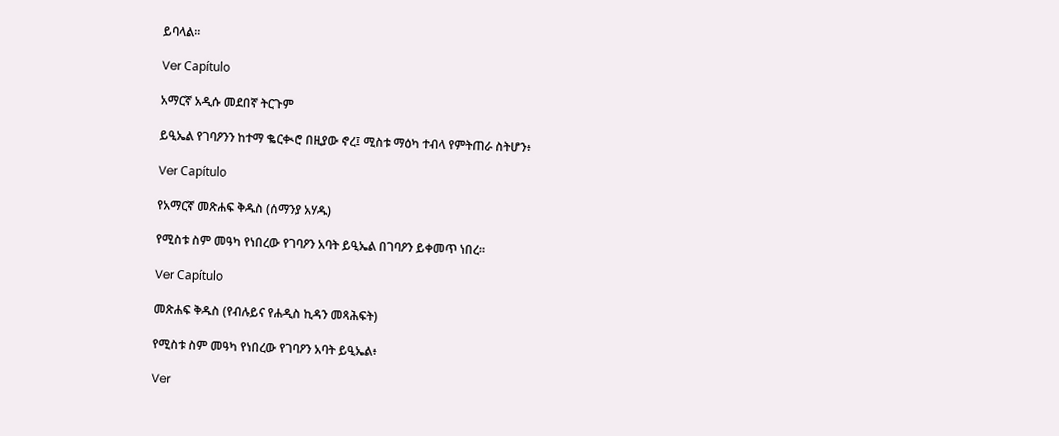ይባላል።

Ver Capítulo

አማርኛ አዲሱ መደበኛ ትርጉም

ይዒኤል የገባዖንን ከተማ ቈርቊሮ በዚያው ኖረ፤ ሚስቱ ማዕካ ተብላ የምትጠራ ስትሆን፥

Ver Capítulo

የአማርኛ መጽሐፍ ቅዱስ (ሰማንያ አሃዱ)

የሚስቱ ስም መዓካ የነበረው የገባዖን አባት ይዒኤል በገባዖን ይቀመጥ ነበረ።

Ver Capítulo

መጽሐፍ ቅዱስ (የብሉይና የሐዲስ ኪዳን መጻሕፍት)

የሚስቱ ስም መዓካ የነበረው የገባዖን አባት ይዒኤል፥

Ver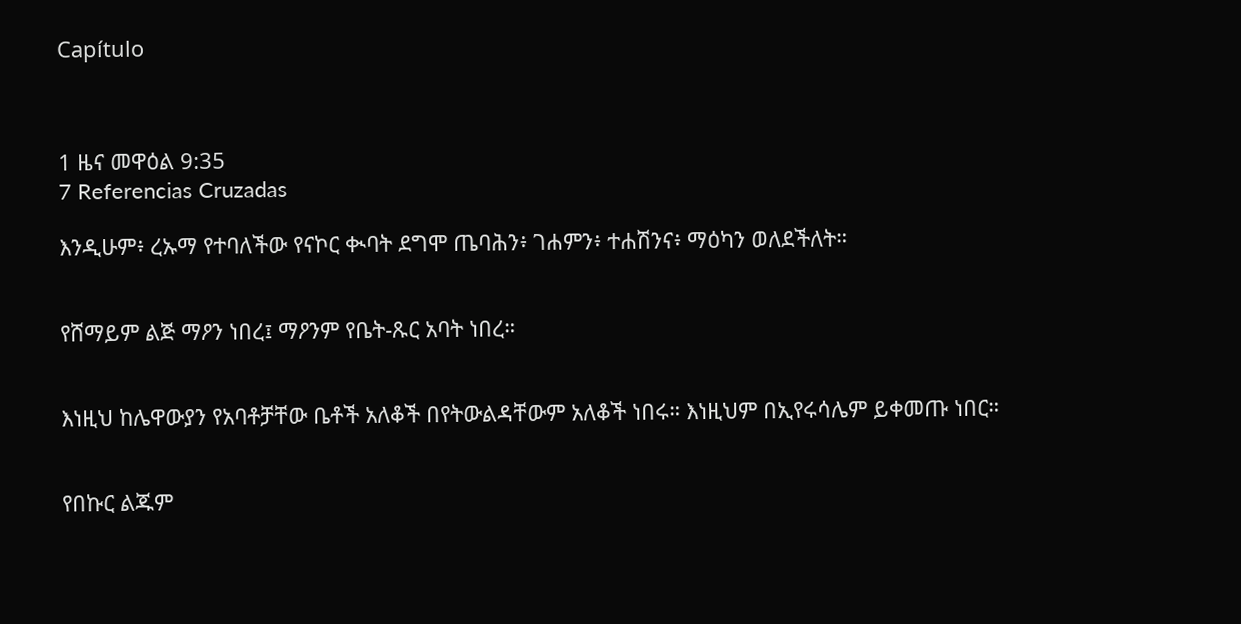Capítulo



1 ዜና መዋዕል 9:35
7 Referencias Cruzadas

እንዲሁም፥ ረኡማ የተባለችው የናኮር ቊባት ደግሞ ጤባሕን፥ ገሐምን፥ ተሐሽንና፥ ማዕካን ወለደችለት።


የሸማይም ልጅ ማዖን ነበረ፤ ማዖንም የቤት-ጹር አባት ነበረ።


እነዚህ ከሌዋውያን የአባቶቻቸው ቤቶች አለቆች በየትውልዳቸውም አለቆች ነበሩ። እነዚህም በኢየሩሳሌም ይቀመጡ ነበር።


የበኩር ልጁም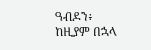ዓብዶን፥ ከዚያም በኋላ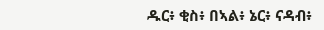ዱር፥ ቂስ፥ በኣል፥ ኔር፥ ናዳብ፥